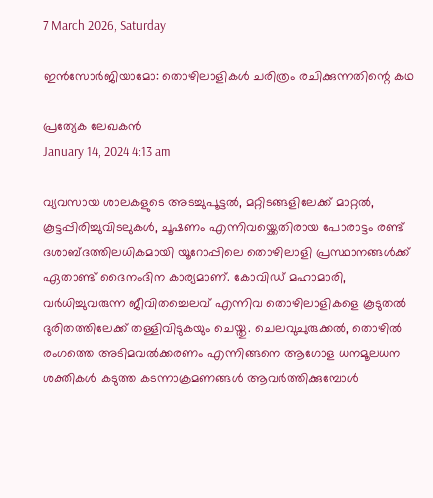7 March 2026, Saturday

ഇൻസോർജിയാമോ: തൊഴിലാളികൾ ചരിത്രം രചിക്കുന്നതിന്റെ കഥ

പ്രത്യേക ലേഖകന്‍
January 14, 2024 4:13 am

വ്യവസായ ശാലകളുടെ അടച്ചുപൂട്ടൽ, മറ്റിടങ്ങളിലേക്ക് മാറ്റല്‍, കൂട്ടപ്പിരിച്ചുവിടലുകൾ, ചൂഷണം എന്നിവയ്ക്കെതിരായ പോരാട്ടം രണ്ട് ദശാബ്ദത്തിലധികമായി യൂറോപ്പിലെ തൊഴിലാളി പ്രസ്ഥാനങ്ങള്‍ക്ക് ഏതാണ്ട് ദൈനംദിന കാര്യമാണ്. കോവിഡ് മഹാമാരി, വർധിച്ചുവരുന്ന ജീവിതച്ചെലവ് എന്നിവ തൊഴിലാളികളെ കൂടുതൽ ദുരിതത്തിലേക്ക് തള്ളിവിടുകയും ചെയ്തു. ചെലവുചുരുക്കല്‍, തൊഴില്‍ രംഗത്തെ അടിമവല്‍ക്കരണം എന്നിങ്ങനെ ആഗോള ധനമൂലധന ശക്തികള്‍ കടുത്ത കടന്നാക്രമണങ്ങള്‍ ആവര്‍ത്തിക്കുമ്പോള്‍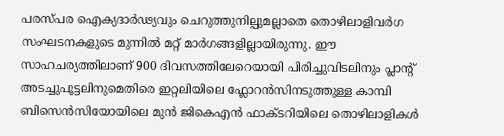പരസ്പര ഐക്യദാർഢ്യവും ചെറുത്തുനില്പുമല്ലാതെ തൊഴിലാളിവർഗ സംഘടനകളുടെ മുന്നില്‍ മറ്റ് മാര്‍ഗങ്ങളില്ലായിരുന്നു. ഈ സാഹചര്യത്തിലാണ് 900 ദിവസത്തിലേറെയായി പിരിച്ചുവിടലിനും പ്ലാന്റ് അടച്ചുപൂട്ടലിനുമെതിരെ ഇറ്റലിയിലെ ഫ്ലോറൻസിനടുത്തുള്ള കാമ്പി ബിസെൻസിയോയിലെ മുൻ ജികെഎൻ ഫാക്ടറിയിലെ തൊഴിലാളികൾ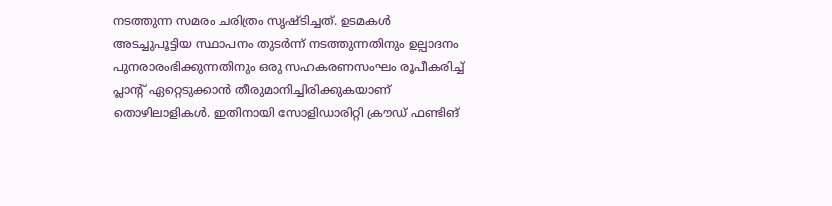നടത്തുന്ന സമരം ചരിത്രം സൃഷ്ടിച്ചത്. ഉടമകള്‍ അടച്ചുപൂട്ടിയ സ്ഥാപനം തുടര്‍ന്ന് നടത്തുന്നതിനും ഉല്പാദനം പുനരാരംഭിക്കുന്നതിനും ഒരു സഹകരണസംഘം രൂപീകരിച്ച് പ്ലാന്റ് ഏറ്റെടുക്കാൻ തീരുമാനിച്ചിരിക്കുകയാണ് തൊഴിലാളികള്‍. ഇതിനായി സോളിഡാരിറ്റി ക്രൗഡ് ഫണ്ടിങ്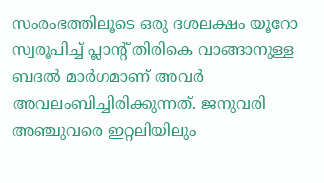സംരംഭത്തിലൂടെ ഒരു ദശലക്ഷം യൂറോ സ്വരൂപിച്ച് പ്ലാന്റ് തിരികെ വാങ്ങാനുള്ള ബദല്‍ മാര്‍ഗമാണ് അവര്‍ അവലംബിച്ചിരിക്കുന്നത്. ജനുവരി അഞ്ചുവരെ ഇറ്റലിയിലും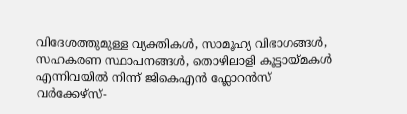വിദേശത്തുമുള്ള വ്യക്തികൾ, സാമൂഹ്യ വിഭാഗങ്ങള്‍, സഹകരണ സ്ഥാപനങ്ങൾ, തൊഴിലാളി കൂട്ടായ്‌മകൾ എന്നിവയിൽ നിന്ന് ജികെഎന്‍ ഫ്ലോറൻസ് വർക്കേഴ്‌സ്-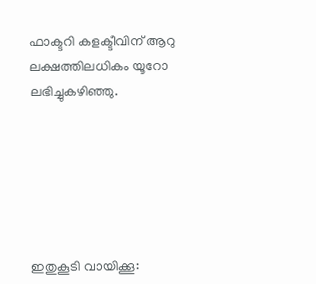ഫാക്ടറി കളക്ടീവിന് ആറു ലക്ഷത്തിലധികം യൂറോ ലഭിച്ചുകഴിഞ്ഞു.






ഇതുകൂടി വായിക്കൂ: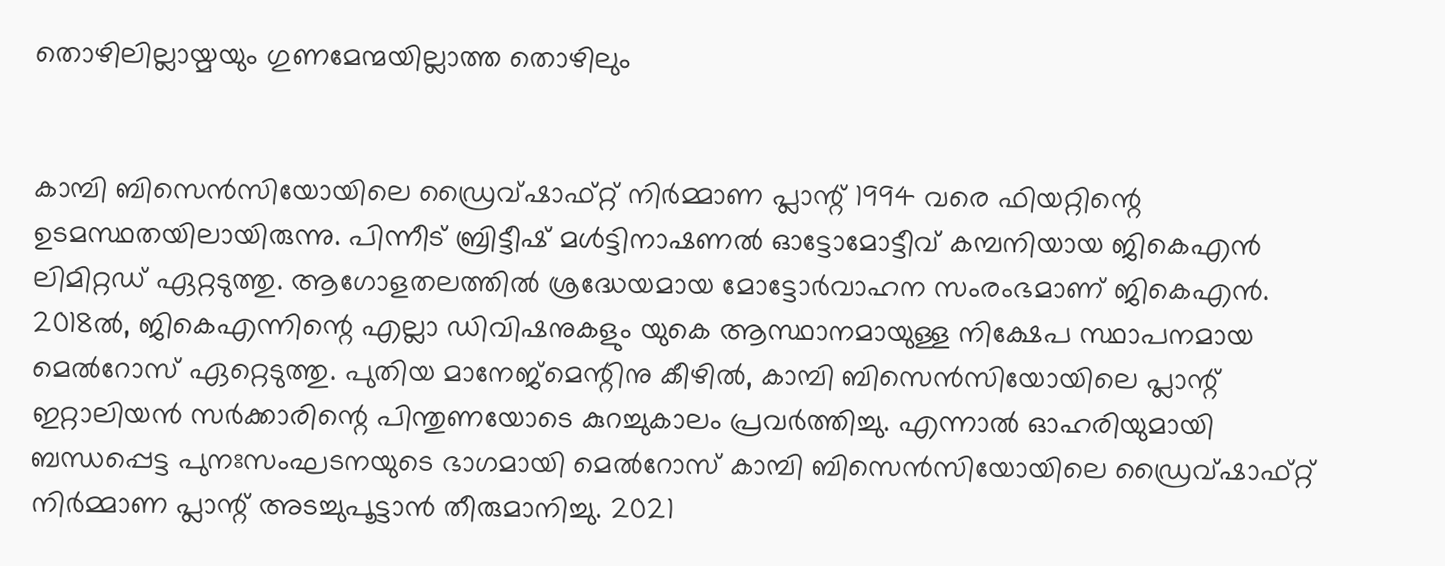തൊഴിലില്ലായ്മയും ഗുണമേന്മയില്ലാത്ത തൊഴിലും


കാമ്പി ബിസെൻസിയോയിലെ ഡ്രൈവ്ഷാഫ്റ്റ് നിർമ്മാണ പ്ലാന്റ് 1994 വരെ ഫിയറ്റിന്റെ ഉടമസ്ഥതയിലായിരുന്നു. പിന്നീട് ബ്രിട്ടീഷ് മൾട്ടിനാഷണൽ ഓട്ടോമോട്ടീവ് കമ്പനിയായ ജികെഎൻ ലിമിറ്റഡ് ഏറ്റടുത്തു. ആഗോളതലത്തില്‍ ശ്രദ്ധേയമായ മോട്ടോര്‍വാഹന സംരംഭമാണ് ജികെഎന്‍. 2018ൽ, ജികെഎന്നിന്റെ എല്ലാ ഡിവിഷനുകളും യുകെ ആസ്ഥാനമായുള്ള നിക്ഷേപ സ്ഥാപനമായ മെൽറോസ് ഏറ്റെടുത്തു. പുതിയ മാനേജ്‌മെന്റിനു കീഴിൽ, കാമ്പി ബിസെൻസിയോയിലെ പ്ലാന്റ് ഇറ്റാലിയൻ സര്‍ക്കാരിന്റെ പിന്തുണയോടെ കുറച്ചുകാലം പ്രവർത്തിച്ചു. എന്നാല്‍ ഓഹരിയുമായി ബന്ധപ്പെട്ട പുനഃസംഘടനയുടെ ഭാഗമായി മെൽറോസ് കാമ്പി ബിസെൻസിയോയിലെ ഡ്രൈവ്ഷാഫ്റ്റ് നിർമ്മാണ പ്ലാന്റ് അടച്ചുപൂട്ടാൻ തീരുമാനിച്ചു. 2021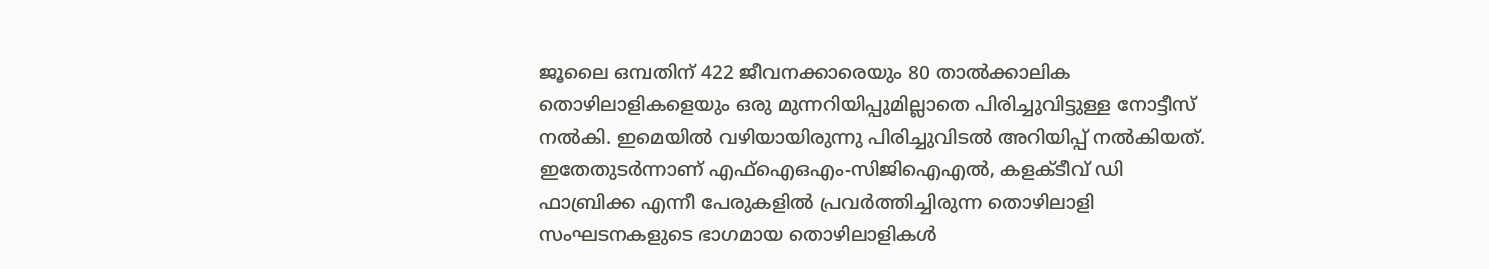ജൂലൈ ഒമ്പതിന് 422 ജീവനക്കാരെയും 80 താൽക്കാലിക തൊഴിലാളികളെയും ഒരു മുന്നറിയിപ്പുമില്ലാതെ പിരിച്ചുവിട്ടുള്ള നോട്ടീസ് നല്‍കി. ഇമെയിൽ വഴിയായിരുന്നു പിരിച്ചുവിടൽ അറിയിപ്പ് നല്‍കിയത്. ഇതേതുടര്‍ന്നാണ് എഫ്ഐഒഎം-സിജിഐഎല്‍, കളക്ടീവ് ഡി ഫാബ്രിക്ക എന്നീ പേരുകളില്‍ പ്രവര്‍ത്തിച്ചിരുന്ന തൊഴിലാളി സംഘടനകളുടെ ഭാഗമായ തൊഴിലാളികള്‍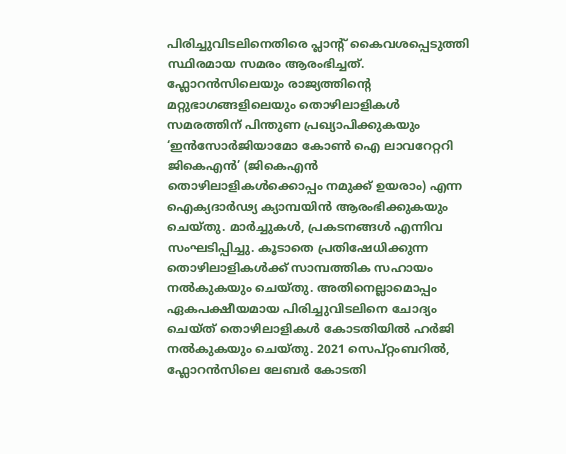പിരിച്ചുവിടലിനെതിരെ പ്ലാന്റ് കൈവശപ്പെടുത്തി സ്ഥിരമായ സമരം ആരംഭിച്ചത്.
ഫ്ലോറൻസിലെയും രാജ്യത്തിന്റെ മറ്റുഭാഗങ്ങളിലെയും തൊഴിലാളികള്‍ സമരത്തിന് പിന്തുണ പ്രഖ്യാപിക്കുകയും ‘ഇൻസോർജിയാമോ കോൺ ഐ ലാവറേറ്ററി ജികെഎൻ’ (ജികെഎൻ തൊഴിലാളികൾക്കൊപ്പം നമുക്ക് ഉയരാം) എന്ന ഐക്യദാർഢ്യ ക്യാമ്പയിൻ ആരംഭിക്കുകയും ചെയ്തു. മാർച്ചുകൾ, പ്രകടനങ്ങൾ എന്നിവ സംഘടിപ്പിച്ചു. കൂടാതെ പ്രതിഷേധിക്കുന്ന തൊഴിലാളികൾക്ക് സാമ്പത്തിക സഹായം നൽകുകയും ചെയ്തു. അതിനെല്ലാമൊപ്പം ഏകപക്ഷീയമായ പിരിച്ചുവിടലിനെ ചോദ്യം ചെയ്ത് തൊഴിലാളികള്‍ കോടതിയില്‍ ഹര്‍ജി നല്‍കുകയും ചെയ്തു. 2021 സെപ്റ്റംബറിൽ, ഫ്ലോറൻസിലെ ലേബർ കോടതി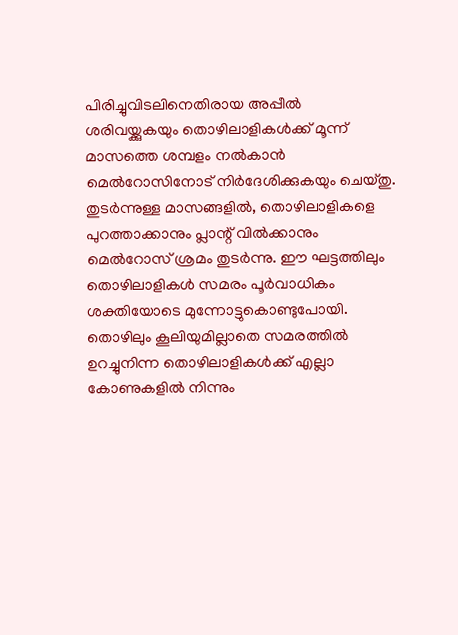പിരിച്ചുവിടലിനെതിരായ അപ്പീൽ ശരിവയ്ക്കുകയും തൊഴിലാളികൾക്ക് മൂന്ന് മാസത്തെ ശമ്പളം നൽകാൻ മെൽറോസിനോട് നിർദേശിക്കുകയും ചെയ്തു.
തുടർന്നുള്ള മാസങ്ങളിൽ, തൊഴിലാളികളെ പുറത്താക്കാനും പ്ലാന്റ് വിൽക്കാനും മെൽറോസ് ശ്രമം തുടർന്നു. ഈ ഘട്ടത്തിലും തൊഴിലാളികള്‍ സമരം പൂര്‍വാധികം ശക്തിയോടെ മുന്നോട്ടുകൊണ്ടുപോയി. തൊഴിലും കൂലിയുമില്ലാതെ സമരത്തില്‍ ഉറച്ചുനിന്ന തൊഴിലാളികള്‍ക്ക് എല്ലാ കോണുകളില്‍ നിന്നും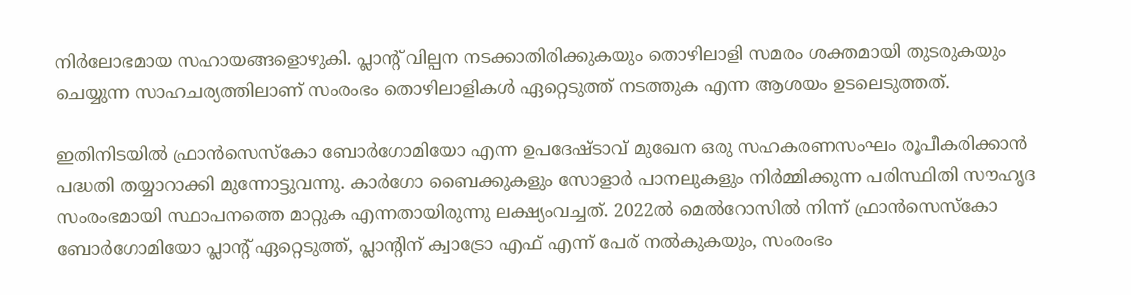നിര്‍ലോഭമായ സഹായങ്ങളൊഴുകി. പ്ലാന്റ് വില്പന നടക്കാതിരിക്കുകയും തൊഴിലാളി സമരം ശക്തമായി തുടരുകയും ചെയ്യുന്ന സാഹചര്യത്തിലാണ് സംരംഭം തൊഴിലാളികള്‍ ഏറ്റെടുത്ത് നടത്തുക എന്ന ആശയം ഉടലെടുത്തത്.

ഇതിനിടയില്‍ ഫ്രാൻസെസ്കോ ബോർഗോമിയോ എന്ന ഉപദേഷ്ടാവ് മുഖേന ഒരു സഹകരണസംഘം രൂപീകരിക്കാൻ പദ്ധതി തയ്യാറാക്കി മുന്നോട്ടുവന്നു. കാർഗോ ബൈക്കുകളും സോളാർ പാനലുകളും നിർമ്മിക്കുന്ന പരിസ്ഥിതി സൗഹൃദ സംരംഭമായി സ്ഥാപനത്തെ മാറ്റുക എന്നതായിരുന്നു ലക്ഷ്യംവച്ചത്. 2022ൽ മെൽറോസിൽ നിന്ന് ഫ്രാൻസെസ്കോ ബോർഗോമിയോ പ്ലാന്റ് ഏറ്റെടുത്ത്, പ്ലാന്റിന് ക്വാട്രോ എഫ് എന്ന് പേര് നല്‍കുകയും, സംരംഭം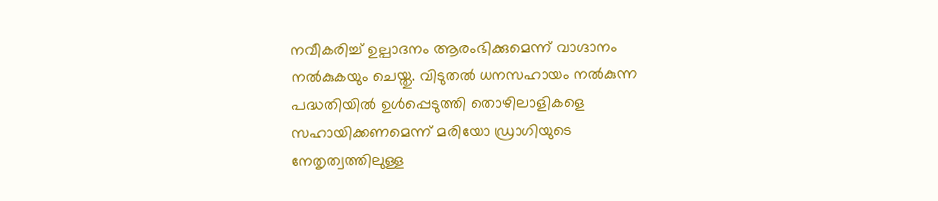നവീകരിച്ച് ഉല്പാദനം ആരംഭിക്കുമെന്ന് വാഗ്ദാനം നല്‍കുകയും ചെയ്തു. വിടുതല്‍ ധനസഹായം നല്‍കുന്ന പദ്ധതിയില്‍ ഉള്‍പ്പെടുത്തി തൊഴിലാളികളെ സഹായിക്കണമെന്ന് മരിയോ ഡ്രാഗിയുടെ നേതൃത്വത്തിലുള്ള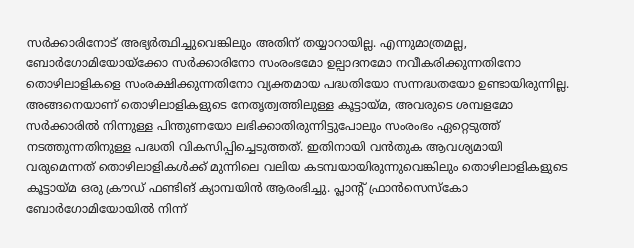സർക്കാരിനോട് അഭ്യർത്ഥിച്ചുവെങ്കിലും അതിന് തയ്യാറായില്ല. എന്നുമാത്രമല്ല, ബോർഗോമിയോയ്ക്കോ സർക്കാരിനോ സംരംഭമോ ഉല്പാദനമോ നവീകരിക്കുന്നതിനോ തൊഴിലാളികളെ സംരക്ഷിക്കുന്നതിനോ വ്യക്തമായ പദ്ധതിയോ സന്നദ്ധതയോ ഉണ്ടായിരുന്നില്ല.
അങ്ങനെയാണ് തൊഴിലാളികളുടെ നേതൃത്വത്തിലുള്ള കൂട്ടായ്‌മ, അവരുടെ ശമ്പളമോ സർക്കാരിൽ നിന്നുള്ള പിന്തുണയോ ലഭിക്കാതിരുന്നിട്ടുപോലും സംരംഭം ഏറ്റെടുത്ത് നടത്തുന്നതിനുള്ള പദ്ധതി വികസിപ്പിച്ചെടുത്തത്. ഇതിനായി വന്‍തുക ആവശ്യമായി വരുമെന്നത് തൊഴിലാളികള്‍ക്ക് മുന്നിലെ വലിയ കടമ്പയായിരുന്നുവെങ്കിലും തൊഴിലാളികളുടെ കൂട്ടായ്മ ഒരു ക്രൗഡ് ഫണ്ടിങ് ക്യാമ്പയിന്‍ ആരംഭിച്ചു. പ്ലാന്റ് ഫ്രാൻസെസ്കോ ബോർഗോമിയോയില്‍ നിന്ന്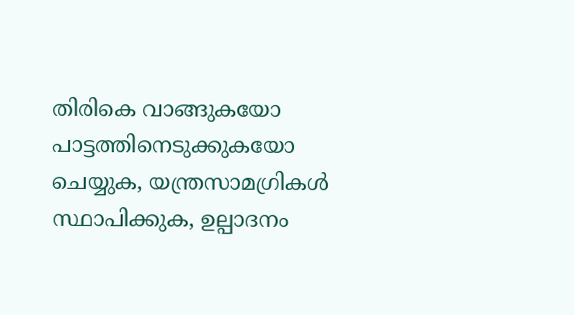തിരികെ വാങ്ങുകയോ പാട്ടത്തിനെടുക്കുകയോ ചെയ്യുക, യന്ത്രസാമഗ്രികൾ സ്ഥാപിക്കുക, ഉല്പാദനം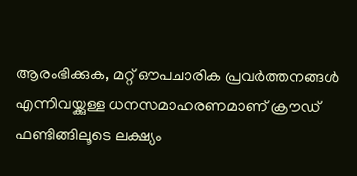ആരംഭിക്കുക, മറ്റ് ഔപചാരിക പ്രവർത്തനങ്ങൾ എന്നിവയ്ക്കുള്ള ധനസമാഹരണമാണ് ക്രൗഡ് ഫണ്ടിങ്ങിലൂടെ ലക്ഷ്യം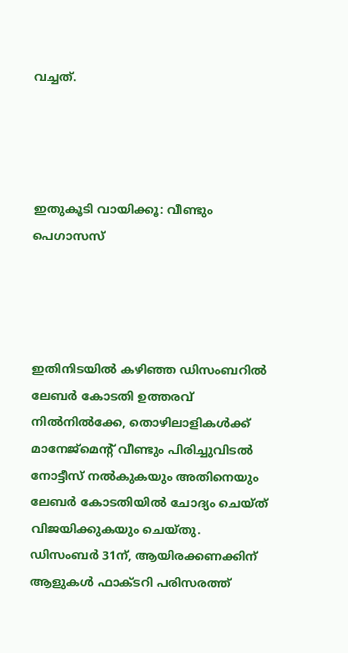വച്ചത്.




ഇതുകൂടി വായിക്കൂ: വീണ്ടും പെഗാസസ്




ഇതിനിടയില്‍ കഴിഞ്ഞ ഡിസംബറില്‍ ലേബര്‍ കോടതി ഉത്തരവ് നില്‍നില്‍ക്കേ, തൊഴിലാളികള്‍ക്ക് മാനേജ്മെന്റ് വീണ്ടും പിരിച്ചുവിടല്‍ നോട്ടീസ് നല്‍കുകയും അതിനെയും ലേബര്‍ കോടതിയില്‍ ചോദ്യം ചെയ്ത് വിജയിക്കുകയും ചെയ്തു. ഡിസംബർ 31ന്, ആയിരക്കണക്കിന് ആളുകൾ ഫാക്ടറി പരിസരത്ത്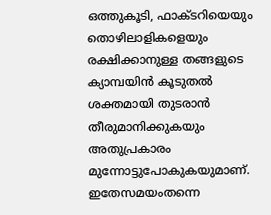ഒത്തുകൂടി, ഫാക്ടറിയെയും തൊഴിലാളികളെയും രക്ഷിക്കാനുള്ള തങ്ങളുടെ ക്യാമ്പയിൻ കൂടുതല്‍ ശക്തമായി തുടരാൻ തീരുമാനിക്കുകയും അതുപ്രകാരം മുന്നോട്ടുപോകുകയുമാണ്. ഇതേസമയംതന്നെ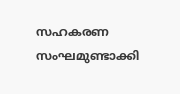സഹകരണ സംഘമുണ്ടാക്കി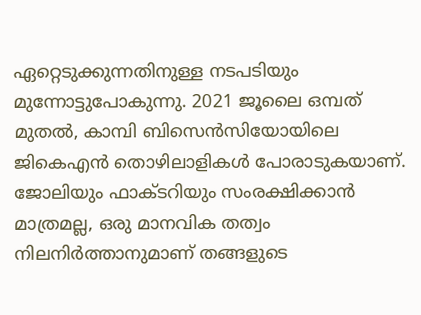ഏറ്റെടുക്കുന്നതിനുള്ള നടപടിയും മുന്നോട്ടുപോകുന്നു. 2021 ജൂലൈ ഒമ്പത് മുതൽ, കാമ്പി ബിസെൻസിയോയിലെ ജികെഎൻ തൊഴിലാളികള്‍ പോരാടുകയാണ്. ജോലിയും ഫാക്ടറിയും സംരക്ഷിക്കാൻ മാത്രമല്ല, ഒരു മാനവിക തത്വം നിലനിര്‍ത്താനുമാണ് തങ്ങളുടെ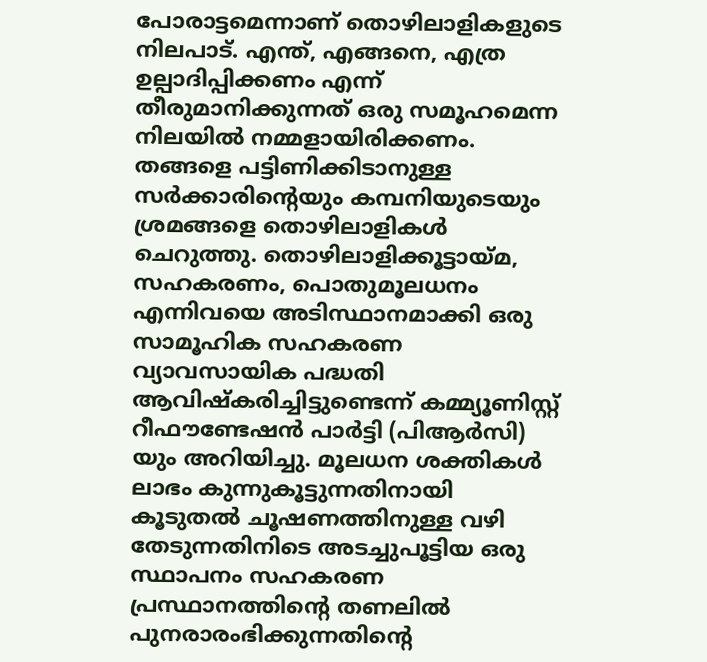പോരാട്ടമെന്നാണ് തൊഴിലാളികളുടെ നിലപാട്. എന്ത്, എങ്ങനെ, എത്ര ഉല്പാദിപ്പിക്കണം എന്ന് തീരുമാനിക്കുന്നത് ഒരു സമൂഹമെന്ന നിലയിൽ നമ്മളായിരിക്കണം. തങ്ങളെ പട്ടിണിക്കിടാനുള്ള സർക്കാരിന്റെയും കമ്പനിയുടെയും ശ്രമങ്ങളെ തൊഴിലാളികള്‍ ചെറുത്തു. തൊഴിലാളിക്കൂട്ടായ്മ, സഹകരണം, പൊതുമൂലധനം എന്നിവയെ അടിസ്ഥാനമാക്കി ഒരു സാമൂഹിക സഹകരണ വ്യാവസായിക പദ്ധതി ആവിഷ്കരിച്ചിട്ടുണ്ടെന്ന് കമ്മ്യൂണിസ്റ്റ് റീഫൗണ്ടേഷൻ പാർട്ടി (പിആർസി) യും അറിയിച്ചു. മൂലധന ശക്തികള്‍ ലാഭം കുന്നുകൂട്ടുന്നതിനായി കൂടുതല്‍ ചൂഷണത്തിനുള്ള വഴി തേടുന്നതിനിടെ അടച്ചുപൂട്ടിയ ഒരു സ്ഥാപനം സഹകരണ പ്രസ്ഥാനത്തിന്റെ തണലില്‍ പുനരാരംഭിക്കുന്നതിന്റെ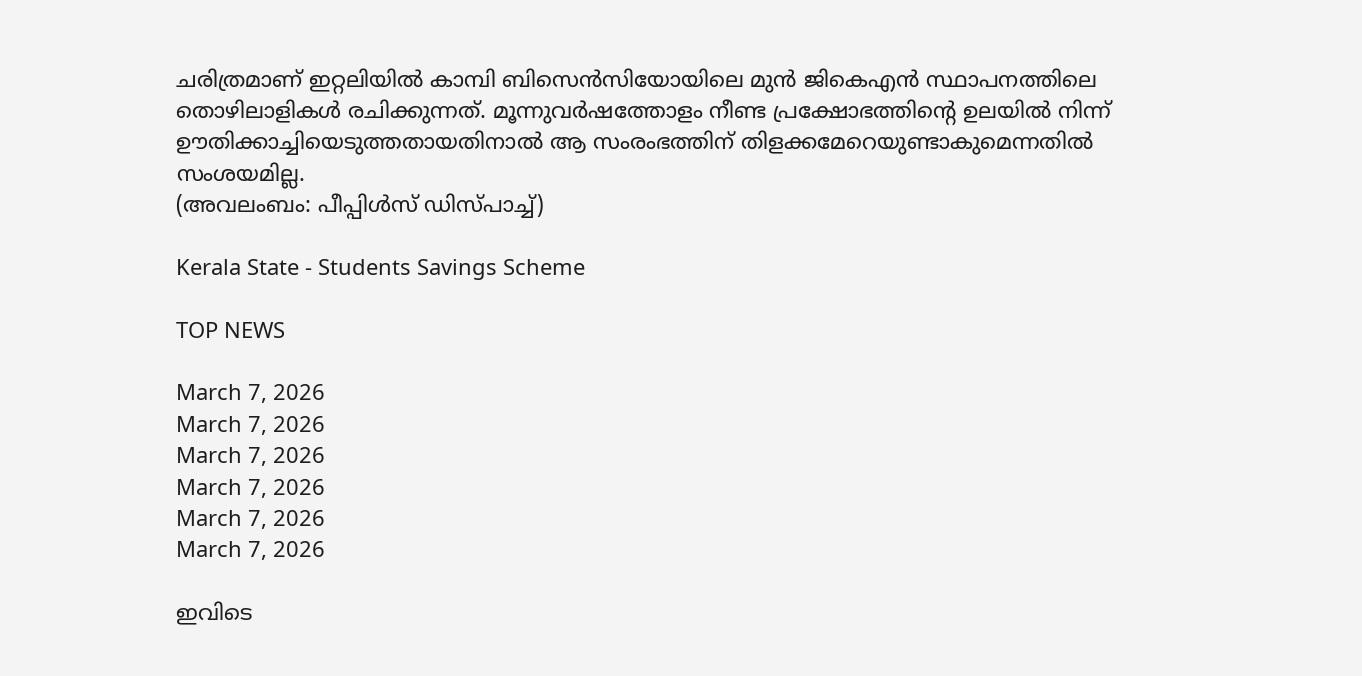ചരിത്രമാണ് ഇറ്റലിയില്‍ കാമ്പി ബിസെൻസിയോയിലെ മുൻ ജികെഎൻ സ്ഥാപനത്തിലെ തൊഴിലാളികള്‍ രചിക്കുന്നത്. മൂന്നുവര്‍ഷത്തോളം നീണ്ട പ്രക്ഷോഭത്തിന്റെ ഉലയില്‍ നിന്ന് ഊതിക്കാച്ചിയെടുത്തതായതിനാല്‍ ആ സംരംഭത്തിന് തിളക്കമേറെയുണ്ടാകുമെന്നതില്‍ സംശയമില്ല.
(അവലംബം: പീപ്പിള്‍സ് ഡിസ്‌‌പാച്ച്)

Kerala State - Students Savings Scheme

TOP NEWS

March 7, 2026
March 7, 2026
March 7, 2026
March 7, 2026
March 7, 2026
March 7, 2026

ഇവിടെ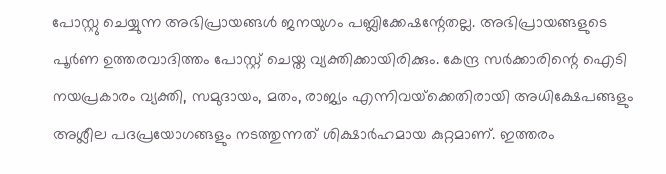പോസ്റ്റു ചെയ്യുന്ന അഭിപ്രായങ്ങള്‍ ജനയുഗം പബ്ലിക്കേഷന്റേതല്ല. അഭിപ്രായങ്ങളുടെ പൂര്‍ണ ഉത്തരവാദിത്തം പോസ്റ്റ് ചെയ്ത വ്യക്തിക്കായിരിക്കും. കേന്ദ്ര സര്‍ക്കാരിന്റെ ഐടി നയപ്രകാരം വ്യക്തി, സമുദായം, മതം, രാജ്യം എന്നിവയ്‌ക്കെതിരായി അധിക്ഷേപങ്ങളും അശ്ലീല പദപ്രയോഗങ്ങളും നടത്തുന്നത് ശിക്ഷാര്‍ഹമായ കുറ്റമാണ്. ഇത്തരം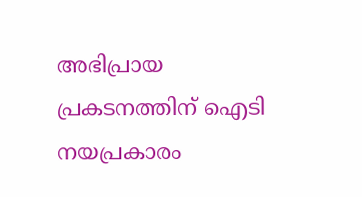അഭിപ്രായ പ്രകടനത്തിന് ഐടി നയപ്രകാരം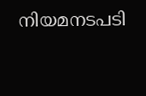നിയമനടപടി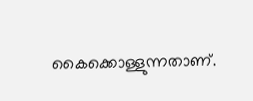കൈക്കൊള്ളുന്നതാണ്.